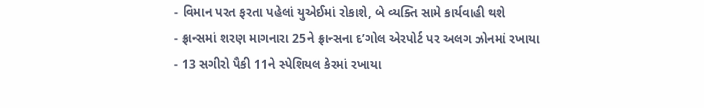- વિમાન પરત ફરતા પહેલાં યુએઈમાં રોકાશે, બે વ્યક્તિ સામે કાર્યવાહી થશે
- ફ્રાન્સમાં શરણ માગનારા 25ને ફ્રાન્સના દ’ગોલ એરપોર્ટ પર અલગ ઝોનમાં રખાયા
- 13 સગીરો પૈકી 11ને સ્પેશિયલ કેરમાં રખાયા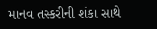માનવ તસ્કરીની શંકા સાથે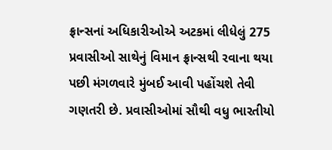ફ્રાન્સનાં અધિકારીઓએ અટકમાં લીધેલું 275 પ્રવાસીઓ સાથેનું વિમાન ફ્રાન્સથી રવાના થયા પછી મંગળવારે મુંબઈ આવી પહોંચશે તેવી ગણતરી છે. પ્રવાસીઓમાં સૌથી વધુ ભારતીયો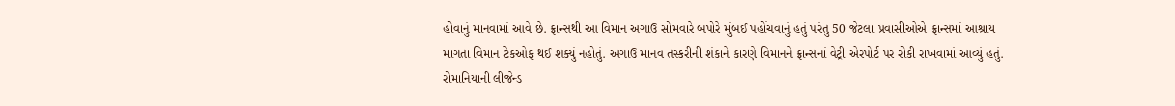હોવાનું માનવામાં આવે છે. ફ્રાન્સથી આ વિમાન અગાઉ સોમવારે બપોરે મુંબઈ પહોંચવાનું હતું પરંતુ 50 જેટલા પ્રવાસીઓએ ફ્રાન્સમાં આશ્રાય માગતા વિમાન ટેકઓફ થઈ શક્યું નહોતું. અગાઉ માનવ તસ્કરીની શંકાને કારણે વિમાનને ફ્રાન્સનાં વેટ્રી એરપોર્ટ પર રોકી રાખવામાં આવ્યું હતું. રોમાનિયાની લીજેન્ડ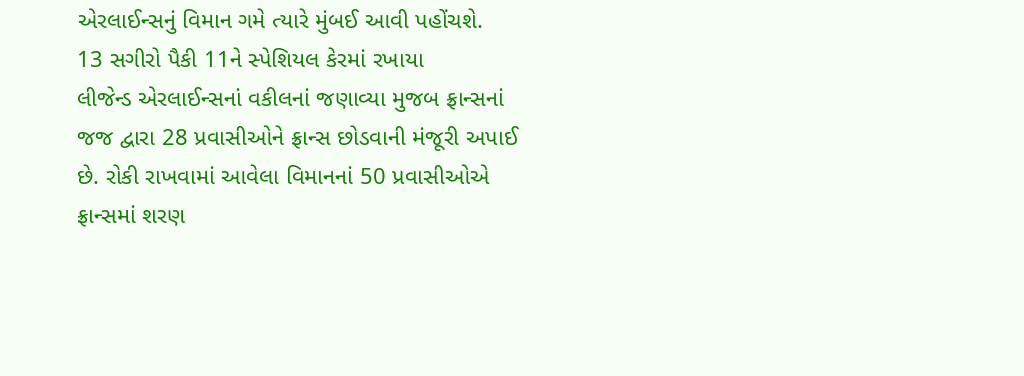એરલાઈન્સનું વિમાન ગમે ત્યારે મુંબઈ આવી પહોંચશે.
13 સગીરો પૈકી 11ને સ્પેશિયલ કેરમાં રખાયા
લીજેન્ડ એરલાઈન્સનાં વકીલનાં જણાવ્યા મુજબ ફ્રાન્સનાં જજ દ્વારા 28 પ્રવાસીઓને ફ્રાન્સ છોડવાની મંજૂરી અપાઈ છે. રોકી રાખવામાં આવેલા વિમાનનાં 50 પ્રવાસીઓએ ફ્રાન્સમાં શરણ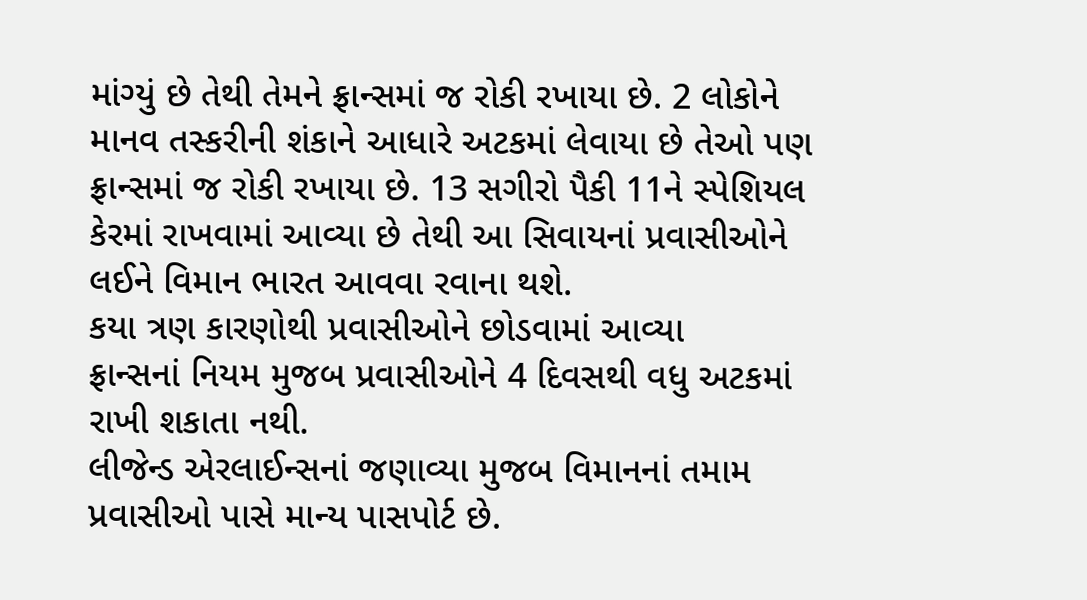માંગ્યું છે તેથી તેમને ફ્રાન્સમાં જ રોકી રખાયા છે. 2 લોકોને માનવ તસ્કરીની શંકાને આધારે અટકમાં લેવાયા છે તેઓ પણ ફ્રાન્સમાં જ રોકી રખાયા છે. 13 સગીરો પૈકી 11ને સ્પેશિયલ કેરમાં રાખવામાં આવ્યા છે તેથી આ સિવાયનાં પ્રવાસીઓને લઈને વિમાન ભારત આવવા રવાના થશે.
કયા ત્રણ કારણોથી પ્રવાસીઓને છોડવામાં આવ્યા
ફ્રાન્સનાં નિયમ મુજબ પ્રવાસીઓને 4 દિવસથી વધુ અટકમાં રાખી શકાતા નથી.
લીજેન્ડ એરલાઈન્સનાં જણાવ્યા મુજબ વિમાનનાં તમામ પ્રવાસીઓ પાસે માન્ય પાસપોર્ટ છે.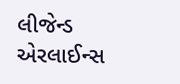લીજેન્ડ એરલાઈન્સ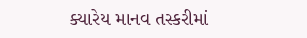ક્યારેય માનવ તસ્કરીમાં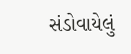સંડોવાયેલું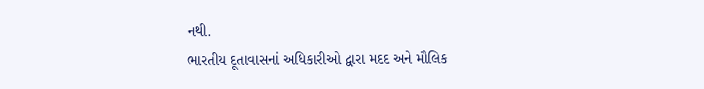નથી.
ભારતીય દૂતાવાસનાં અધિકારીઓ દ્વારા મદદ અને મૌલિક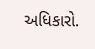અધિકારો.